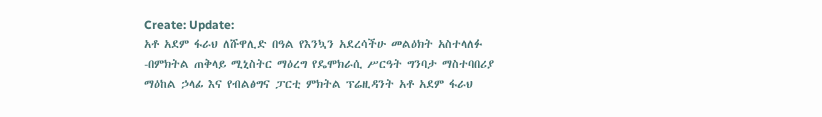Create: Update:
አቶ አደም ፋራህ ለሹዋሊድ በዓል የእንኳን አደረሳችሁ መልዕክት አስተላለፉ
-በምክትል ጠቅላይ ሚኒስትር ማዕረግ የዴሞክራሲ ሥርዓት ግንባታ ማስተባበሪያ ማዕከል ኃላፊ እና የብልፅግና ፓርቲ ምክትል ፕሬዚዳንት አቶ አደም ፋራህ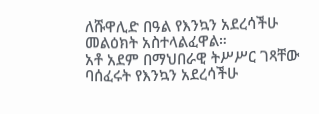ለሹዋሊድ በዓል የእንኳን አደረሳችሁ መልዕክት አስተላልፈዋል።
አቶ አደም በማህበራዊ ትሥሥር ገጻቸው ባሰፈሩት የእንኳን አደረሳችሁ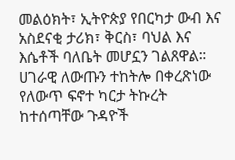መልዕክት፣ ኢትዮጵያ የበርካታ ውብ እና አስደናቂ ታሪክ፣ ቅርስ፣ ባህል እና እሴቶች ባለቤት መሆኗን ገልጸዋል።
ሀገራዊ ለውጡን ተከትሎ በቀረጽነው የለውጥ ፍኖተ ካርታ ትኩረት ከተሰጣቸው ጉዳዮች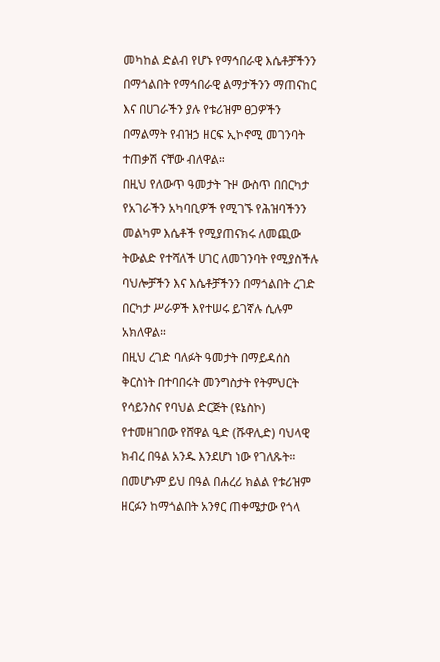መካከል ድልብ የሆኑ የማኅበራዊ እሴቶቻችንን በማጎልበት የማኅበራዊ ልማታችንን ማጠናከር እና በሀገራችን ያሉ የቱሪዝም ፀጋዎችን በማልማት የብዝኃ ዘርፍ ኢኮኖሚ መገንባት ተጠቃሽ ናቸው ብለዋል።
በዚህ የለውጥ ዓመታት ጉዞ ውስጥ በበርካታ የአገራችን አካባቢዎች የሚገኙ የሕዝባችንን መልካም እሴቶች የሚያጠናክሩ ለመጪው ትውልድ የተሻለች ሀገር ለመገንባት የሚያስችሉ ባህሎቻችን እና እሴቶቻችንን በማጎልበት ረገድ በርካታ ሥራዎች እየተሠሩ ይገኛሉ ሲሉም አክለዋል።
በዚህ ረገድ ባለፉት ዓመታት በማይዳሰስ ቅርስነት በተባበሩት መንግስታት የትምህርት የሳይንስና የባህል ድርጅት (ዩኔስኮ) የተመዘገበው የሸዋል ዒድ (ሹዋሊድ) ባህላዊ ክብረ በዓል አንዱ እንደሆነ ነው የገለጹት።
በመሆኑም ይህ በዓል በሐረሪ ክልል የቱሪዝም ዘርፉን ከማጎልበት አንፃር ጠቀሜታው የጎላ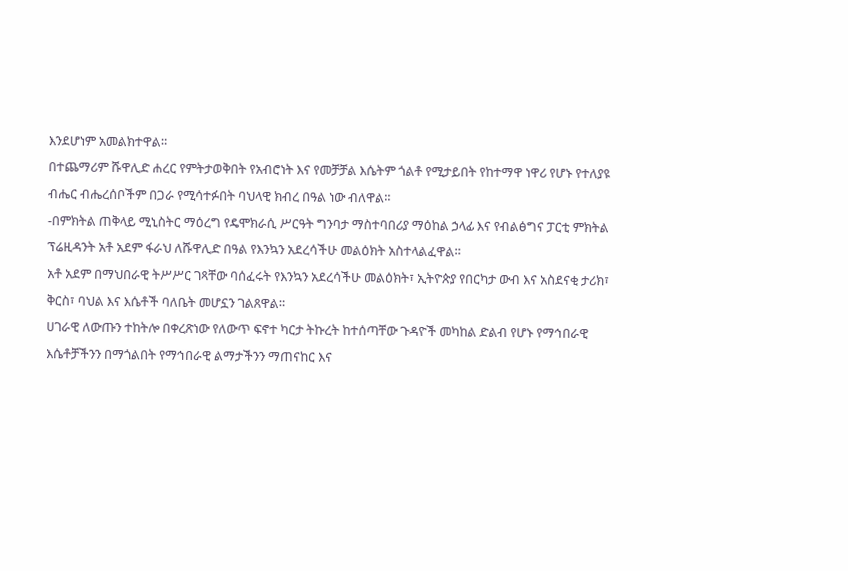እንደሆነም አመልክተዋል።
በተጨማሪም ሹዋሊድ ሐረር የምትታወቅበት የአብሮነት እና የመቻቻል እሴትም ጎልቶ የሚታይበት የከተማዋ ነዋሪ የሆኑ የተለያዩ ብሔር ብሔረሰቦችም በጋራ የሚሳተፉበት ባህላዊ ክብረ በዓል ነው ብለዋል።
-በምክትል ጠቅላይ ሚኒስትር ማዕረግ የዴሞክራሲ ሥርዓት ግንባታ ማስተባበሪያ ማዕከል ኃላፊ እና የብልፅግና ፓርቲ ምክትል ፕሬዚዳንት አቶ አደም ፋራህ ለሹዋሊድ በዓል የእንኳን አደረሳችሁ መልዕክት አስተላልፈዋል።
አቶ አደም በማህበራዊ ትሥሥር ገጻቸው ባሰፈሩት የእንኳን አደረሳችሁ መልዕክት፣ ኢትዮጵያ የበርካታ ውብ እና አስደናቂ ታሪክ፣ ቅርስ፣ ባህል እና እሴቶች ባለቤት መሆኗን ገልጸዋል።
ሀገራዊ ለውጡን ተከትሎ በቀረጽነው የለውጥ ፍኖተ ካርታ ትኩረት ከተሰጣቸው ጉዳዮች መካከል ድልብ የሆኑ የማኅበራዊ እሴቶቻችንን በማጎልበት የማኅበራዊ ልማታችንን ማጠናከር እና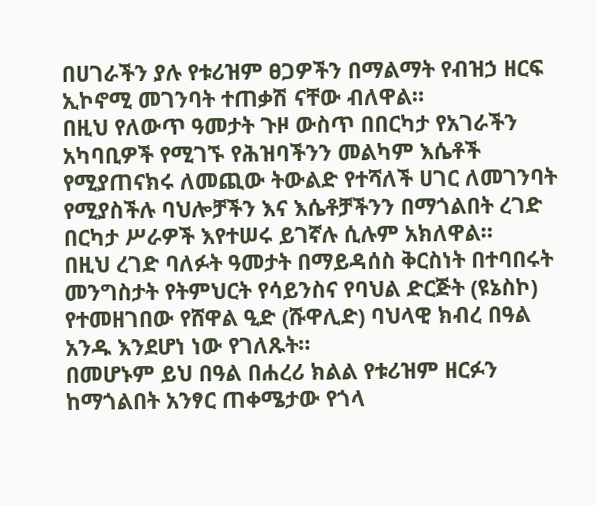በሀገራችን ያሉ የቱሪዝም ፀጋዎችን በማልማት የብዝኃ ዘርፍ ኢኮኖሚ መገንባት ተጠቃሽ ናቸው ብለዋል።
በዚህ የለውጥ ዓመታት ጉዞ ውስጥ በበርካታ የአገራችን አካባቢዎች የሚገኙ የሕዝባችንን መልካም እሴቶች የሚያጠናክሩ ለመጪው ትውልድ የተሻለች ሀገር ለመገንባት የሚያስችሉ ባህሎቻችን እና እሴቶቻችንን በማጎልበት ረገድ በርካታ ሥራዎች እየተሠሩ ይገኛሉ ሲሉም አክለዋል።
በዚህ ረገድ ባለፉት ዓመታት በማይዳሰስ ቅርስነት በተባበሩት መንግስታት የትምህርት የሳይንስና የባህል ድርጅት (ዩኔስኮ) የተመዘገበው የሸዋል ዒድ (ሹዋሊድ) ባህላዊ ክብረ በዓል አንዱ እንደሆነ ነው የገለጹት።
በመሆኑም ይህ በዓል በሐረሪ ክልል የቱሪዝም ዘርፉን ከማጎልበት አንፃር ጠቀሜታው የጎላ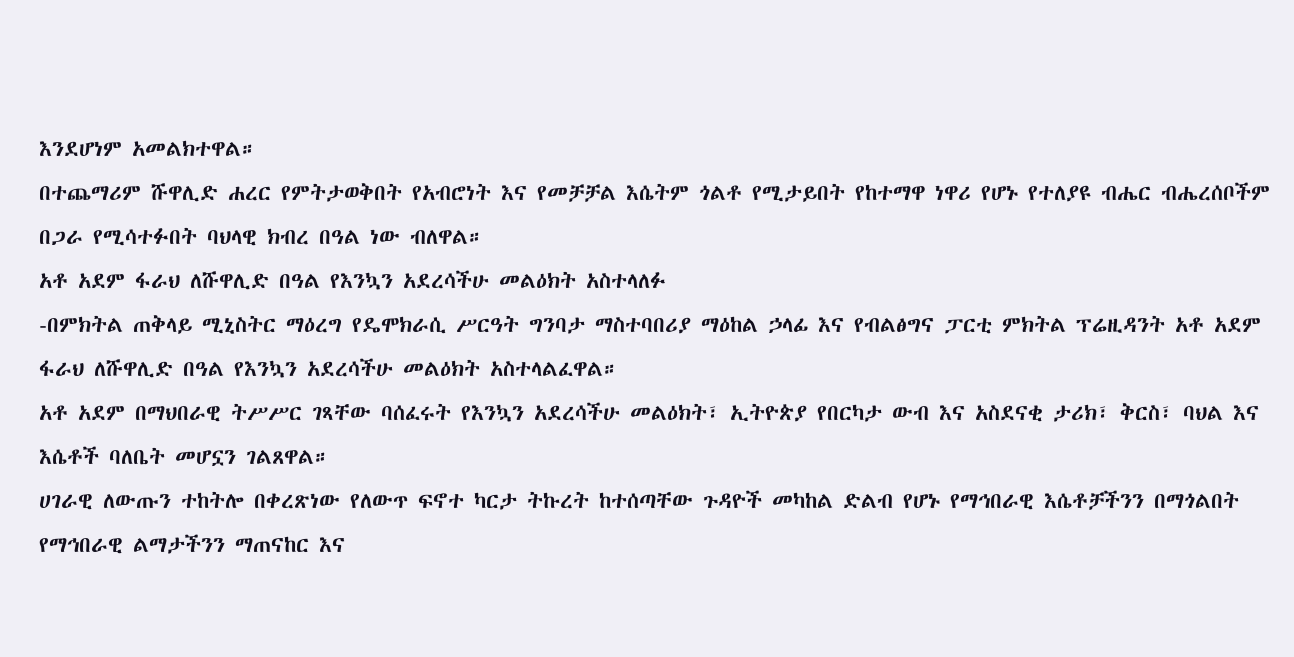እንደሆነም አመልክተዋል።
በተጨማሪም ሹዋሊድ ሐረር የምትታወቅበት የአብሮነት እና የመቻቻል እሴትም ጎልቶ የሚታይበት የከተማዋ ነዋሪ የሆኑ የተለያዩ ብሔር ብሔረሰቦችም በጋራ የሚሳተፉበት ባህላዊ ክብረ በዓል ነው ብለዋል።
አቶ አደም ፋራህ ለሹዋሊድ በዓል የእንኳን አደረሳችሁ መልዕክት አስተላለፉ
-በምክትል ጠቅላይ ሚኒስትር ማዕረግ የዴሞክራሲ ሥርዓት ግንባታ ማስተባበሪያ ማዕከል ኃላፊ እና የብልፅግና ፓርቲ ምክትል ፕሬዚዳንት አቶ አደም ፋራህ ለሹዋሊድ በዓል የእንኳን አደረሳችሁ መልዕክት አስተላልፈዋል።
አቶ አደም በማህበራዊ ትሥሥር ገጻቸው ባሰፈሩት የእንኳን አደረሳችሁ መልዕክት፣ ኢትዮጵያ የበርካታ ውብ እና አስደናቂ ታሪክ፣ ቅርስ፣ ባህል እና እሴቶች ባለቤት መሆኗን ገልጸዋል።
ሀገራዊ ለውጡን ተከትሎ በቀረጽነው የለውጥ ፍኖተ ካርታ ትኩረት ከተሰጣቸው ጉዳዮች መካከል ድልብ የሆኑ የማኅበራዊ እሴቶቻችንን በማጎልበት የማኅበራዊ ልማታችንን ማጠናከር እና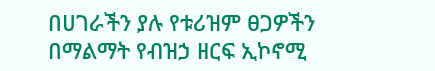በሀገራችን ያሉ የቱሪዝም ፀጋዎችን በማልማት የብዝኃ ዘርፍ ኢኮኖሚ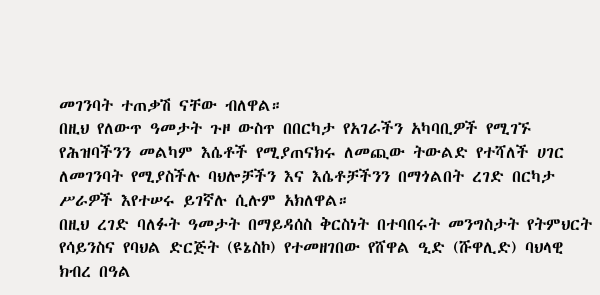መገንባት ተጠቃሽ ናቸው ብለዋል።
በዚህ የለውጥ ዓመታት ጉዞ ውስጥ በበርካታ የአገራችን አካባቢዎች የሚገኙ የሕዝባችንን መልካም እሴቶች የሚያጠናክሩ ለመጪው ትውልድ የተሻለች ሀገር ለመገንባት የሚያስችሉ ባህሎቻችን እና እሴቶቻችንን በማጎልበት ረገድ በርካታ ሥራዎች እየተሠሩ ይገኛሉ ሲሉም አክለዋል።
በዚህ ረገድ ባለፉት ዓመታት በማይዳሰስ ቅርስነት በተባበሩት መንግስታት የትምህርት የሳይንስና የባህል ድርጅት (ዩኔስኮ) የተመዘገበው የሸዋል ዒድ (ሹዋሊድ) ባህላዊ ክብረ በዓል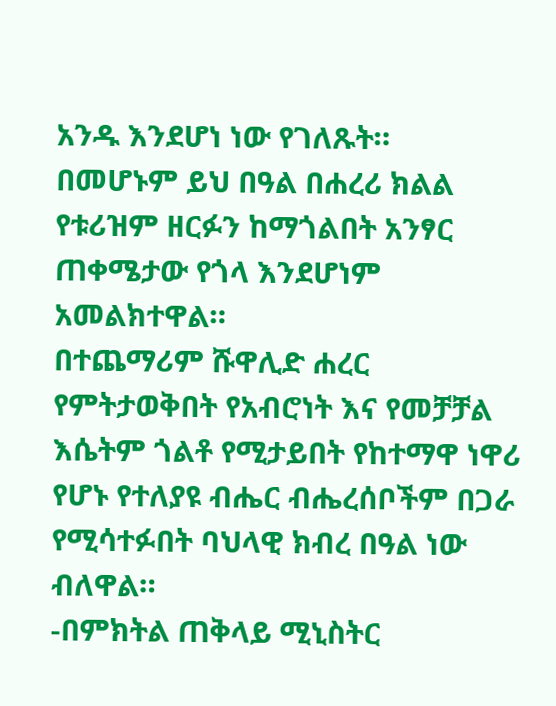አንዱ እንደሆነ ነው የገለጹት።
በመሆኑም ይህ በዓል በሐረሪ ክልል የቱሪዝም ዘርፉን ከማጎልበት አንፃር ጠቀሜታው የጎላ እንደሆነም አመልክተዋል።
በተጨማሪም ሹዋሊድ ሐረር የምትታወቅበት የአብሮነት እና የመቻቻል እሴትም ጎልቶ የሚታይበት የከተማዋ ነዋሪ የሆኑ የተለያዩ ብሔር ብሔረሰቦችም በጋራ የሚሳተፉበት ባህላዊ ክብረ በዓል ነው ብለዋል።
-በምክትል ጠቅላይ ሚኒስትር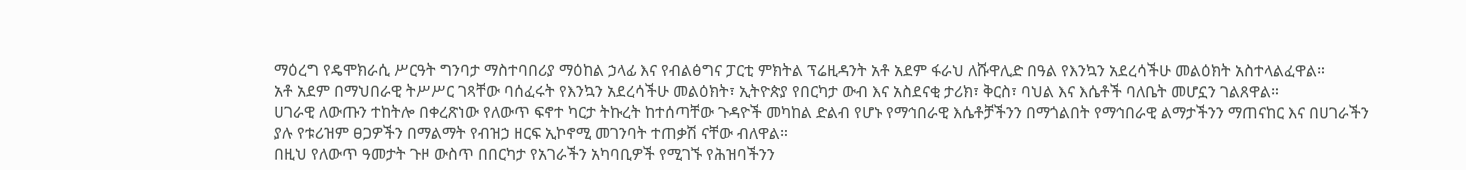ማዕረግ የዴሞክራሲ ሥርዓት ግንባታ ማስተባበሪያ ማዕከል ኃላፊ እና የብልፅግና ፓርቲ ምክትል ፕሬዚዳንት አቶ አደም ፋራህ ለሹዋሊድ በዓል የእንኳን አደረሳችሁ መልዕክት አስተላልፈዋል።
አቶ አደም በማህበራዊ ትሥሥር ገጻቸው ባሰፈሩት የእንኳን አደረሳችሁ መልዕክት፣ ኢትዮጵያ የበርካታ ውብ እና አስደናቂ ታሪክ፣ ቅርስ፣ ባህል እና እሴቶች ባለቤት መሆኗን ገልጸዋል።
ሀገራዊ ለውጡን ተከትሎ በቀረጽነው የለውጥ ፍኖተ ካርታ ትኩረት ከተሰጣቸው ጉዳዮች መካከል ድልብ የሆኑ የማኅበራዊ እሴቶቻችንን በማጎልበት የማኅበራዊ ልማታችንን ማጠናከር እና በሀገራችን ያሉ የቱሪዝም ፀጋዎችን በማልማት የብዝኃ ዘርፍ ኢኮኖሚ መገንባት ተጠቃሽ ናቸው ብለዋል።
በዚህ የለውጥ ዓመታት ጉዞ ውስጥ በበርካታ የአገራችን አካባቢዎች የሚገኙ የሕዝባችንን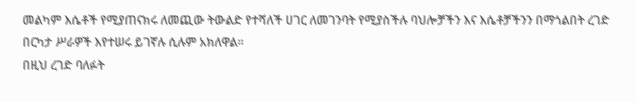መልካም እሴቶች የሚያጠናክሩ ለመጪው ትውልድ የተሻለች ሀገር ለመገንባት የሚያስችሉ ባህሎቻችን እና እሴቶቻችንን በማጎልበት ረገድ በርካታ ሥራዎች እየተሠሩ ይገኛሉ ሲሉም አክለዋል።
በዚህ ረገድ ባለፉት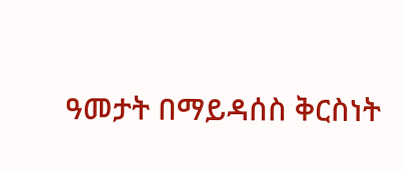ዓመታት በማይዳሰስ ቅርስነት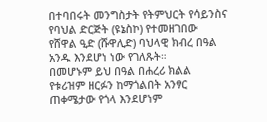በተባበሩት መንግስታት የትምህርት የሳይንስና የባህል ድርጅት (ዩኔስኮ) የተመዘገበው የሸዋል ዒድ (ሹዋሊድ) ባህላዊ ክብረ በዓል አንዱ እንደሆነ ነው የገለጹት።
በመሆኑም ይህ በዓል በሐረሪ ክልል የቱሪዝም ዘርፉን ከማጎልበት አንፃር ጠቀሜታው የጎላ እንደሆነም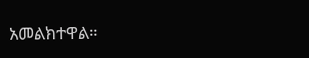አመልክተዋል።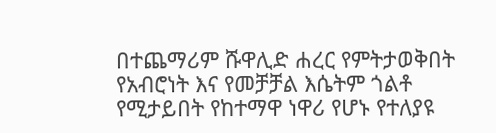በተጨማሪም ሹዋሊድ ሐረር የምትታወቅበት የአብሮነት እና የመቻቻል እሴትም ጎልቶ የሚታይበት የከተማዋ ነዋሪ የሆኑ የተለያዩ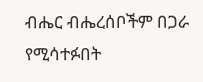ብሔር ብሔረሰቦችም በጋራ የሚሳተፉበት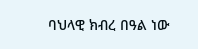ባህላዊ ክብረ በዓል ነው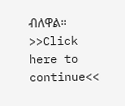ብለዋል።
>>Click here to continue<<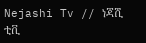Nejashi Tv // ነጃሺ ቲቪ